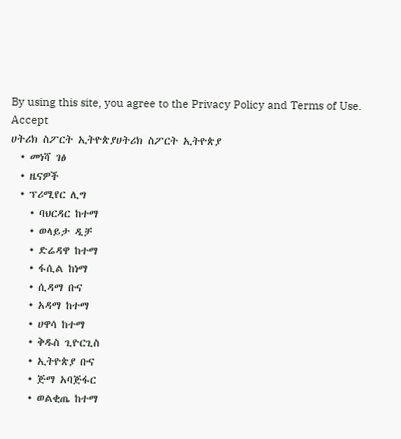By using this site, you agree to the Privacy Policy and Terms of Use.
Accept
ሀትሪክ ስፖርት ኢትዮጵያሀትሪክ ስፖርት ኢትዮጵያ
  • መነሻ ገፅ
  • ዜናዎች
  • ፕሪሚየር ሊግ
    • ባህርዳር ከተማ
    • ወላይታ ዲቻ
    • ድሬዳዋ ከተማ
    • ፋሲል ከነማ
    • ሲዳማ ቡና
    • አዳማ ከተማ
    • ሀዋሳ ከተማ
    • ቅዱስ ጊዮርጊስ
    • ኢትዮጵያ ቡና
    • ጅማ አባጅፋር
    • ወልቂጤ ከተማ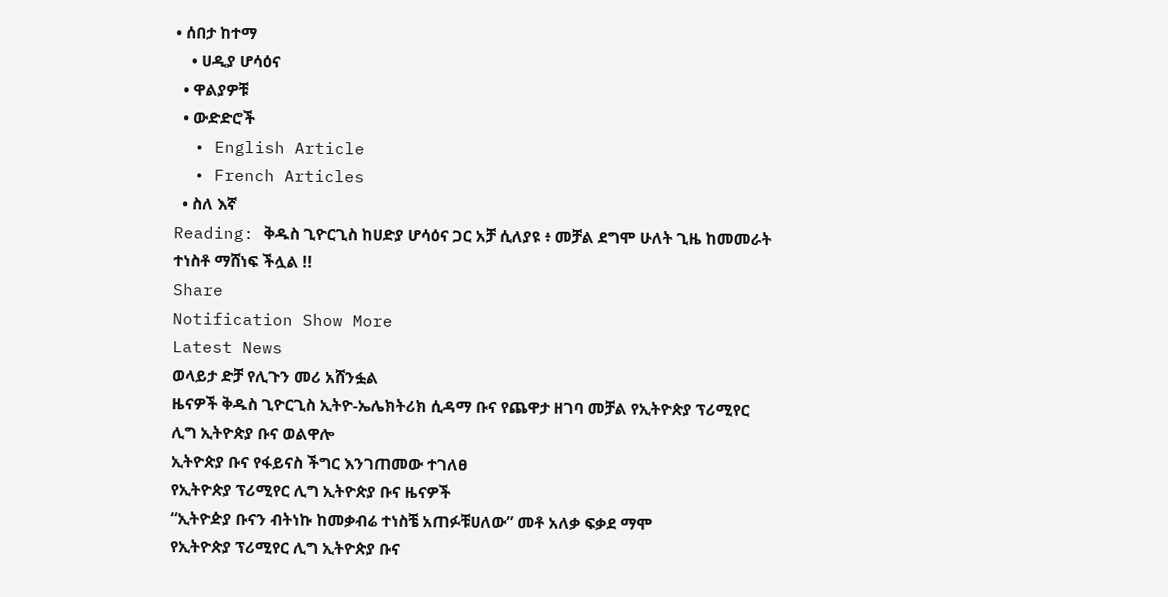• ሰበታ ከተማ
    • ሀዲያ ሆሳዕና
  • ዋልያዎቹ
  • ውድድሮች
  • English Article
  • French Articles
  • ስለ እኛ
Reading: ቅዱስ ጊዮርጊስ ከሀድያ ሆሳዕና ጋር አቻ ሲለያዩ ፥ መቻል ደግሞ ሁለት ጊዜ ከመመራት ተነስቶ ማሸነፍ ችሏል !!
Share
Notification Show More
Latest News
ወላይታ ድቻ የሊጉን መሪ አሸንፏል
ዜናዎች ቅዱስ ጊዮርጊስ ኢትዮ-ኤሌክትሪክ ሲዳማ ቡና የጨዋታ ዘገባ መቻል የኢትዮጵያ ፕሪሚየር ሊግ ኢትዮጵያ ቡና ወልዋሎ
ኢትዮጵያ ቡና የፋይናስ ችግር እንገጠመው ተገለፀ
የኢትዮጵያ ፕሪሚየር ሊግ ኢትዮጵያ ቡና ዜናዎች
“ኢትዮዽያ ቡናን ብትነኩ ከመቃብሬ ተነስቼ አጠፉቹሀለው” መቶ አለቃ ፍቃደ ማሞ
የኢትዮጵያ ፕሪሚየር ሊግ ኢትዮጵያ ቡና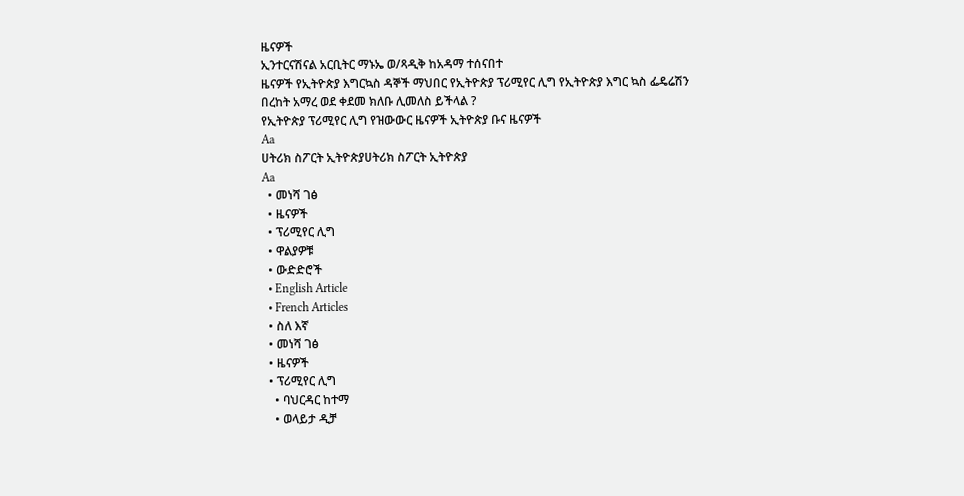ዜናዎች
ኢንተርናሽናል አርቢትር ማኑኤ ወ/ጻዲቅ ከአዳማ ተሰናበተ
ዜናዎች የኢትዮጵያ እግርኳስ ዳኞች ማህበር የኢትዮጵያ ፕሪሚየር ሊግ የኢትዮጵያ እግር ኳስ ፌዴሬሽን
በረከት አማረ ወደ ቀደመ ክለቡ ሊመለስ ይችላል ?
የኢትዮጵያ ፕሪሚየር ሊግ የዝውውር ዜናዎች ኢትዮጵያ ቡና ዜናዎች
Aa
ሀትሪክ ስፖርት ኢትዮጵያሀትሪክ ስፖርት ኢትዮጵያ
Aa
  • መነሻ ገፅ
  • ዜናዎች
  • ፕሪሚየር ሊግ
  • ዋልያዎቹ
  • ውድድሮች
  • English Article
  • French Articles
  • ስለ እኛ
  • መነሻ ገፅ
  • ዜናዎች
  • ፕሪሚየር ሊግ
    • ባህርዳር ከተማ
    • ወላይታ ዲቻ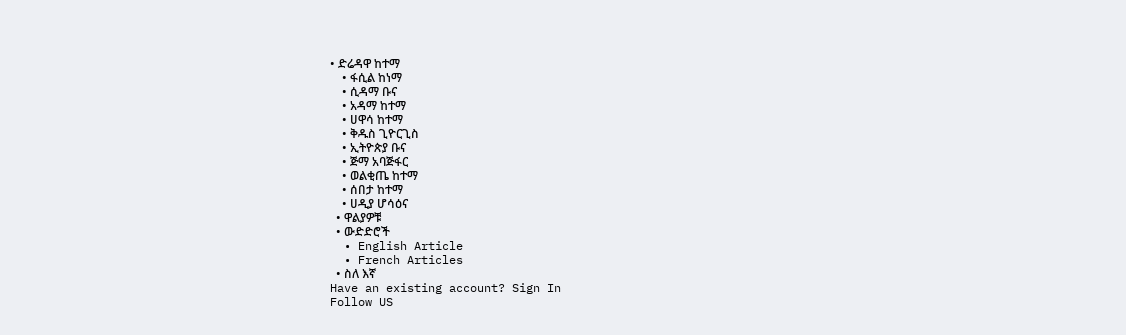• ድሬዳዋ ከተማ
    • ፋሲል ከነማ
    • ሲዳማ ቡና
    • አዳማ ከተማ
    • ሀዋሳ ከተማ
    • ቅዱስ ጊዮርጊስ
    • ኢትዮጵያ ቡና
    • ጅማ አባጅፋር
    • ወልቂጤ ከተማ
    • ሰበታ ከተማ
    • ሀዲያ ሆሳዕና
  • ዋልያዎቹ
  • ውድድሮች
  • English Article
  • French Articles
  • ስለ እኛ
Have an existing account? Sign In
Follow US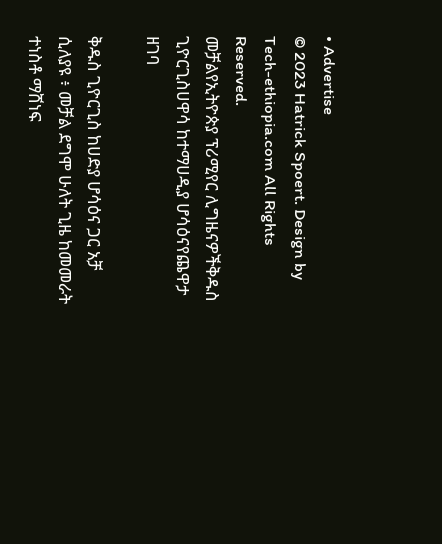• Advertise
© 2023 Hatrick Spoert. Design by Tech-ethiopia.com All Rights Reserved.
መቻልየኢትዮጵያ ፕሪሚየር ሊግዜናዎችቅዱስ ጊዮርጊስሀዋሳ ከተማሀዲያ ሆሳዕናየጨዋታ ዘገባ

ቅዱስ ጊዮርጊስ ከሀድያ ሆሳዕና ጋር አቻ ሲለያዩ ፥ መቻል ደግሞ ሁለት ጊዜ ከመመራት ተነስቶ ማሸነፍ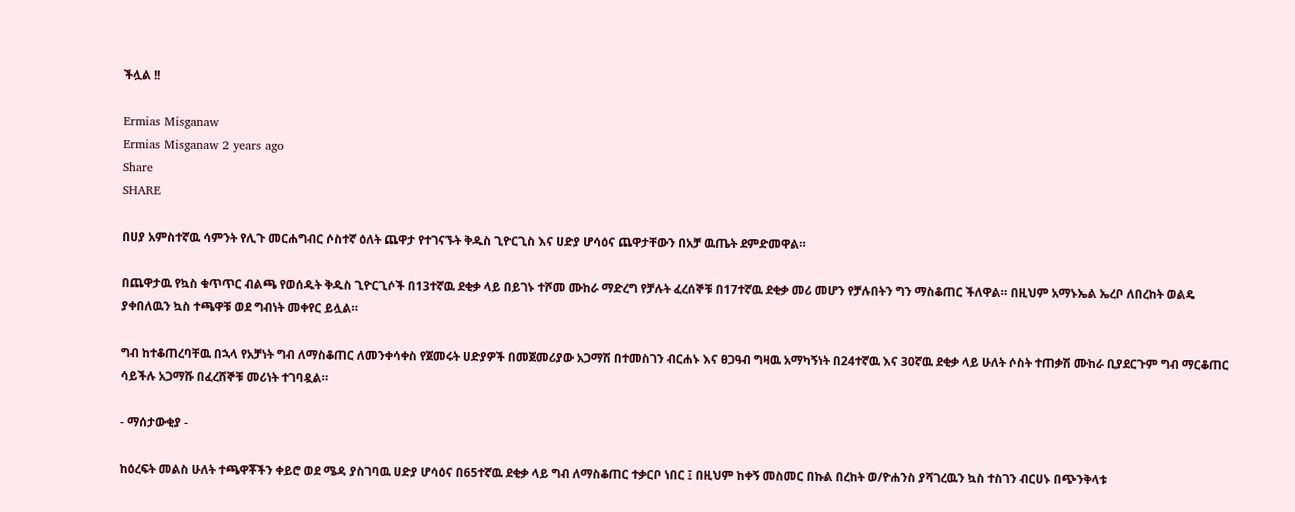ችሏል !!

Ermias Misganaw
Ermias Misganaw 2 years ago
Share
SHARE

በሀያ አምስተኛዉ ሳምንት የሊጉ መርሐግብር ሶስተኛ ዕለት ጨዋታ የተገናኙት ቅዱስ ጊዮርጊስ እና ሀድያ ሆሳዕና ጨዋታቸውን በአቻ ዉጤት ደምድመዋል።

በጨዋታዉ የኳስ ቁጥጥር ብልጫ የወሰዱት ቅዱስ ጊዮርጊሶች በ13ተኛዉ ደቂቃ ላይ በይገኑ ተሾመ ሙከራ ማድረግ የቻሉት ፈረሰኞቹ በ17ተኛዉ ደቂቃ መሪ መሆን የቻሉበትን ግን ማስቆጠር ችለዋል። በዚህም አማኑኤል ኤረቦ ለበረከት ወልዴ ያቀበለዉን ኳስ ተጫዋቹ ወደ ግብነት መቀየር ይሏል።

ግብ ከተቆጠረባቸዉ በኋላ የአቻነት ግብ ለማስቆጠር ለመንቀሳቀስ የጀመሩት ሀድያዎች በመጀመሪያው አጋማሽ በተመስገን ብርሐኑ እና ፀጋዓብ ግዛዉ አማካኝነት በ24ተኛዉ እና 30ኛዉ ደቂቃ ላይ ሁለት ሶስት ተጠቃሽ ሙከራ ቢያደርጉም ግብ ማርቆጠር ሳይችሉ አጋማሹ በፈረሸኞቹ መሪነት ተገባዷል።

- ማሰታውቂያ -

ከዕረፍት መልስ ሁለት ተጫዋቾችን ቀይሮ ወደ ሜዳ ያስገባዉ ሀድያ ሆሳዕና በ65ተኛዉ ደቂቃ ላይ ግብ ለማስቆጠር ተቃርቦ ነበር ፤ በዚህም ከቀኝ መስመር በኩል በረከት ወ/ዮሐንስ ያሻገረዉን ኳስ ተስገን ብርሀኑ በጭንቅላቱ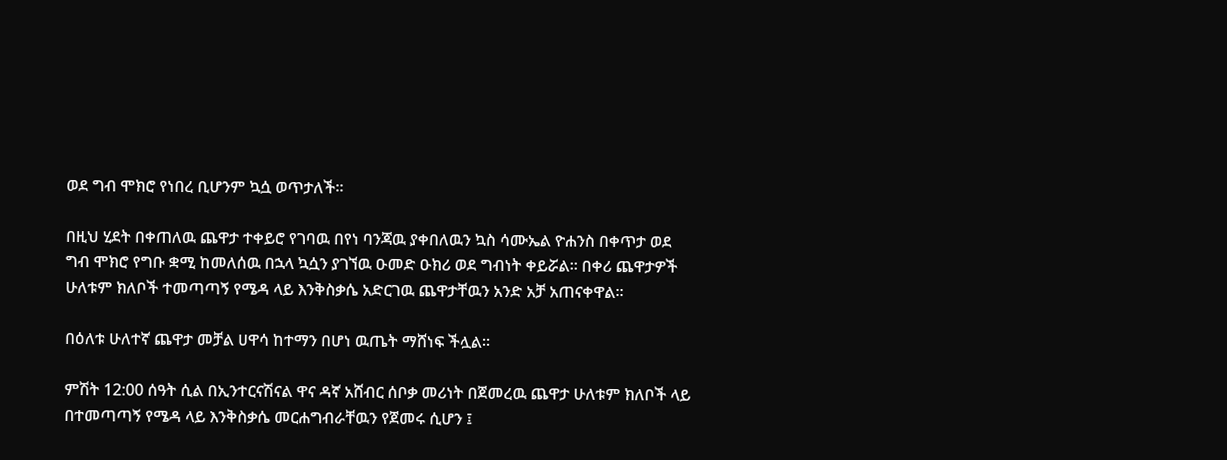ወደ ግብ ሞክሮ የነበረ ቢሆንም ኳሷ ወጥታለች።

በዚህ ሂደት በቀጠለዉ ጨዋታ ተቀይሮ የገባዉ በየነ ባንጃዉ ያቀበለዉን ኳስ ሳሙኤል ዮሐንስ በቀጥታ ወደ ግብ ሞክሮ የግቡ ቋሚ ከመለሰዉ በኋላ ኳሷን ያገኘዉ ዑመድ ዑክሪ ወደ ግብነት ቀይሯል። በቀሪ ጨዋታዎች ሁለቱም ክለቦች ተመጣጣኝ የሜዳ ላይ እንቅስቃሴ አድርገዉ ጨዋታቸዉን አንድ አቻ አጠናቀዋል።

በዕለቱ ሁለተኛ ጨዋታ መቻል ሀዋሳ ከተማን በሆነ ዉጤት ማሸነፍ ችሏል።

ምሽት 12:00 ሰዓት ሲል በኢንተርናሽናል ዋና ዳኛ አሸብር ሰቦቃ መሪነት በጀመረዉ ጨዋታ ሁለቱም ክለቦች ላይ በተመጣጣኝ የሜዳ ላይ እንቅስቃሴ መርሐግብራቸዉን የጀመሩ ሲሆን ፤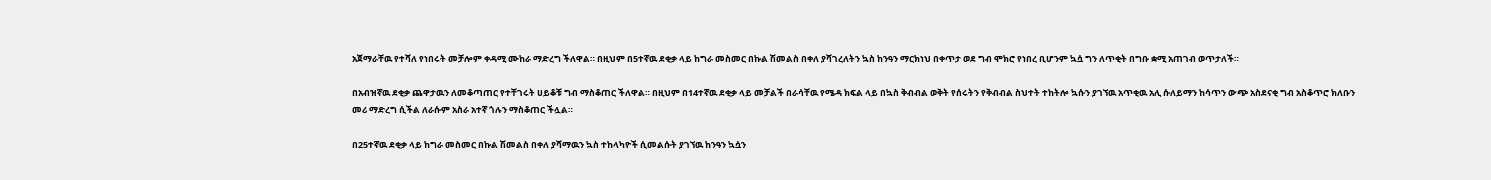አጀማራቸዉ የተሻለ የነበሩት መቻሎም ቀዳሚ ሙከራ ማድረግ ችለዋል። በዚህም በ5ተኛዉ ደቂቃ ላይ ከግራ መስመር በኩል ሽመልስ በቀለ ያሻገረለትን ኳስ ከንዓን ማርክነህ በቀጥታ ወደ ግብ ሞክሮ የነበረ ቢሆንም ኳሷ ግን ለጥቂት በግቡ ቋሚ አጠገብ ወጥታለች።

በአብዝኛዉ ደቂቃ ጨዋታዉን ለመቆጣጠር የተቸገሩት ሀይቆቹ ግብ ማስቆጠር ችለዋል። በዚህም በ14ተኛዉ ደቂቃ ላይ መቻልች በራሳቸዉ የሜዳ ክፍል ላይ በኳስ ቅብብል ወቅት የሰሩትን የቅብብል ስህተት ተከትሎ ኳሱን ያገኘዉ አጥቂዉ አሊ ሱለይማን ከሳጥን ውጭ አስደናቂ ግብ አስቆጥሮ ክለቡን መሪ ማድረግ ሲችል ለራሱም አስራ አተኛ ጎሉን ማስቆጠር ችሏል።

በ25ተኛዉ ደቂቃ ላይ ከግራ መስመር በኩል ሽመልስ በቀለ ያሻማዉን ኳስ ተከላካዮች ሲመልሱት ያገኘዉ ከንዓን ኳሷን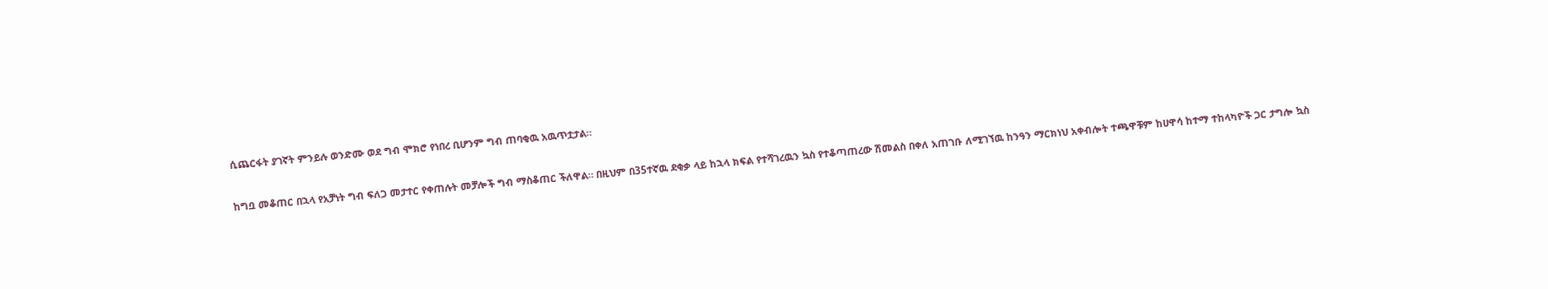ሲጨርፋት ያገኛት ምንይሉ ወንድሙ ወደ ግብ ሞክሮ የነበረ ቢሆንም ግብ ጠባቂዉ አዉጥቷታል።

ከግቧ መቆጠር በኋላ የአቻነት ግብ ፍለጋ መታተር የቀጠሉት መቻሎች ግብ ማስቆጠር ችለዋል። በዚህም በ35ተኛዉ ደቂቃ ላይ ከኋላ ክፍል የተሻገረዉን ኳስ የተቆጣጠረው ሽመልስ በቀለ አጠገቡ ለሚገኘዉ ከንዓን ማርክነህ አቀብሎት ተጫዋቹም ከሀዋሳ ከተማ ተከላካዮች ጋር ታግሎ ኳስ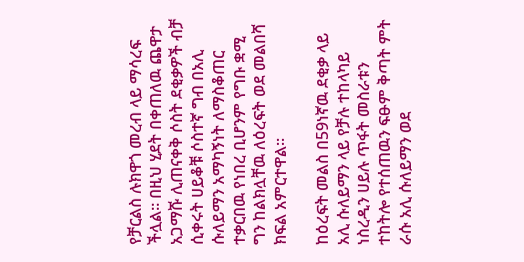የቻርልስ ሉክዋጎ መረብ ላይ ማሳረፍ ችሏል። በዚህ ሂደት በቀጠለዉ ጨዋታ አጋማሹ ሊጠናቀቅ ሶስት ደቂቃዎች ብቻ ሲቀሩት ሀይቆቹ ሶስተኛ ግብ በአሊ ሱለይማን አማካኝነት ለማስቆጠር ተቃርበዉ የነበረ ቢሆንም የግቡ ቋሚ ግን ከልክሏቸዉ ለዕረፍት ወደ መልበሻ ክፍል አምርተዋል።

ከዕረፍት መልስ በ59ነኛዉ ደቂቃ ላይ አሊ ሱለይማን ላይ የቻሉ ተከላካይ ነስረዲን ሀይሉ ጥፋት መስራቱን ተከትሎ የተሰጠዉን ፍፁም ቅጣት ምት ራሱ አሊ ሱለይማን ወደ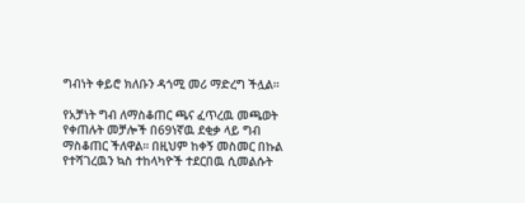ግብነት ቀይሮ ክለቡን ዳጎሚ መሪ ማድረግ ችሏል።

የአቻነት ግብ ለማስቆጠር ጫና ፈጥረዉ መጫወት የቀጠሉት መቻሎች በ69ነኛዉ ደቂቃ ላይ ግብ ማስቆጠር ችለዋል። በዚህም ከቀኝ መስመር በኩል የተሻገረዉን ኳስ ተከላካዮች ተደርበዉ ሲመልሱት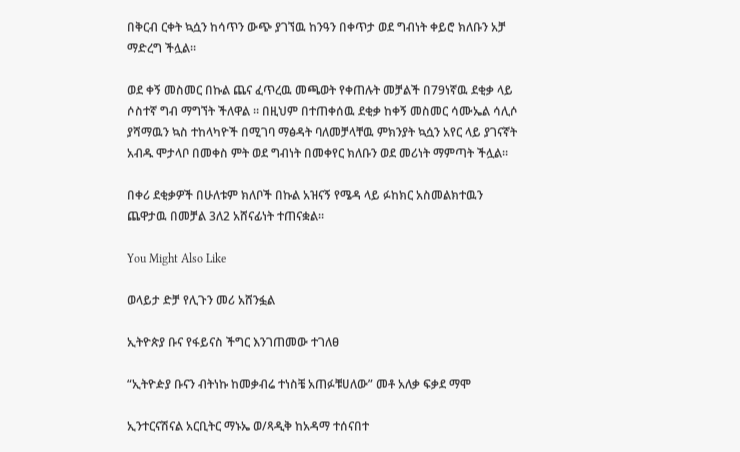በቅርብ ርቀት ኳሷን ከሳጥን ውጭ ያገኘዉ ከንዓን በቀጥታ ወደ ግብነት ቀይሮ ክለቡን አቻ ማድረግ ችሏል።

ወደ ቀኝ መስመር በኩል ጨና ፈጥረዉ መጫወት የቀጠሉት መቻልች በ79ነኛዉ ደቂቃ ላይ ሶስተኛ ግብ ማግኘት ችለዋል ። በዚህም በተጠቀሰዉ ደቂቃ ከቀኝ መስመር ሳሙኤል ሳሊሶ ያሻማዉን ኳስ ተከላካዮች በሚገባ ማፅዳት ባለመቻላቸዉ ምክንያት ኳሷን አየር ላይ ያገናኛት አብዱ ሞታላቦ በመቀስ ምት ወደ ግብነት በመቀየር ክለቡን ወደ መሪነት ማምጣት ችሏል።

በቀሪ ደቂቃዎች በሁለቱም ክለቦች በኩል አዝናኝ የሜዳ ላይ ፉከክር አስመልክተዉን ጨዋታዉ በመቻል 3ለ2 አሸናፊነት ተጠናቋል።

You Might Also Like

ወላይታ ድቻ የሊጉን መሪ አሸንፏል

ኢትዮጵያ ቡና የፋይናስ ችግር እንገጠመው ተገለፀ

“ኢትዮዽያ ቡናን ብትነኩ ከመቃብሬ ተነስቼ አጠፉቹሀለው” መቶ አለቃ ፍቃደ ማሞ

ኢንተርናሽናል አርቢትር ማኑኤ ወ/ጻዲቅ ከአዳማ ተሰናበተ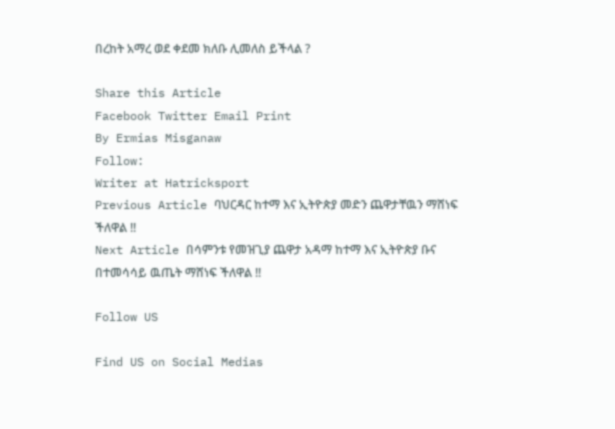በረከት አማረ ወደ ቀደመ ክለቡ ሊመለስ ይችላል ?

Share this Article
Facebook Twitter Email Print
By Ermias Misganaw
Follow:
Writer at Hatricksport
Previous Article ባህርዳር ከተማ እና ኢትዮጵያ መድን ጨዋታቸዉን ማሸነፍ ችለዋል !!
Next Article በሳምንቱ የመዝጊያ ጨዋታ አዳማ ከተማ እና ኢትዮጵያ ቡና በተመሳሳይ ዉጤት ማሸነፍ ችለዋል !!

Follow US

Find US on Social Medias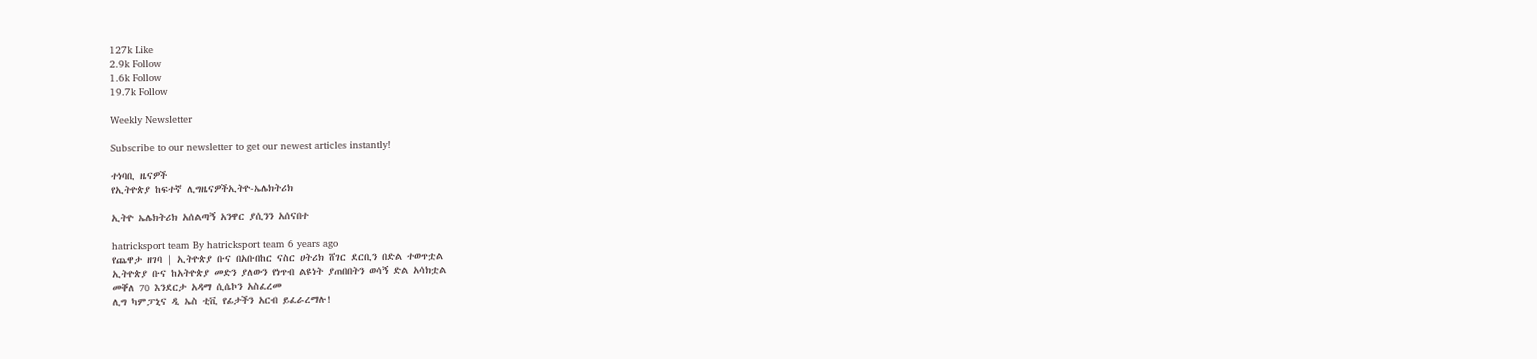127k Like
2.9k Follow
1.6k Follow
19.7k Follow

Weekly Newsletter

Subscribe to our newsletter to get our newest articles instantly!

ተነባቢ ዜናዎች
የኢትዮጵያ ከፍተኛ ሊግዜናዎችኢትዮ-ኤሌክትሪክ

ኢትዮ ኤሌክትሪክ አሰልጣኝ አንዋር ያሲንን አሰናበተ

hatricksport team By hatricksport team 6 years ago
የጨዋታ ዘገባ | ኢትዮጵያ ቡና በአቡበከር ናስር ሀትሪክ ሸገር ደርቢን በድል ተወጥቷል
ኢትዮጵያ ቡና ከአትዮጵያ መድን ያለውን የነጥብ ልዩነት ያጠበበትን ወሳኝ ድል አሳክቷል
መቐለ 70 እንደርታ አዳማ ሲሴኮን አስፈረመ
ሊግ ካምፓኒና ዲ ኤስ ቲቪ የፊታችን አርብ ይፈራረማሉ!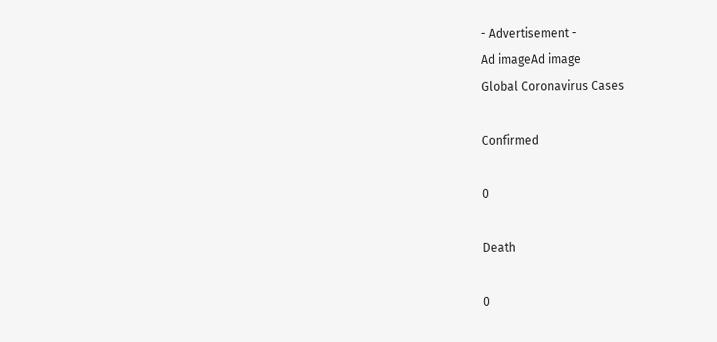- Advertisement -
Ad imageAd image
Global Coronavirus Cases

Confirmed

0

Death

0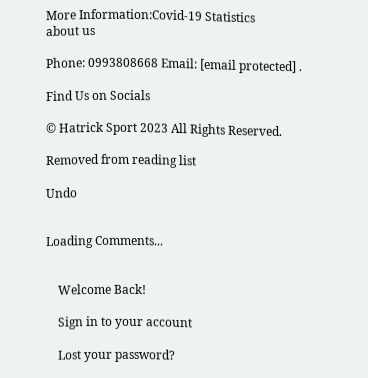More Information:Covid-19 Statistics
about us

Phone: 0993808668 Email: [email protected] .

Find Us on Socials

© Hatrick Sport 2023 All Rights Reserved.

Removed from reading list

Undo


Loading Comments...


    Welcome Back!

    Sign in to your account

    Lost your password?